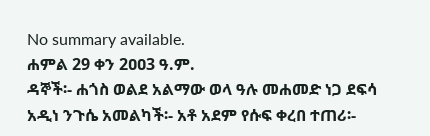No summary available.
ሐምል 29 ቀን 2ዐዐ3 ዓ.ም.
ዳኞች፡- ሐጎስ ወልደ አልማው ወላ ዓሉ መሐመድ ነጋ ደፍሳ አዲነ ንጉሴ አመልካች፡- አቶ አደም የሱፍ ቀረበ ተጠሪ፡-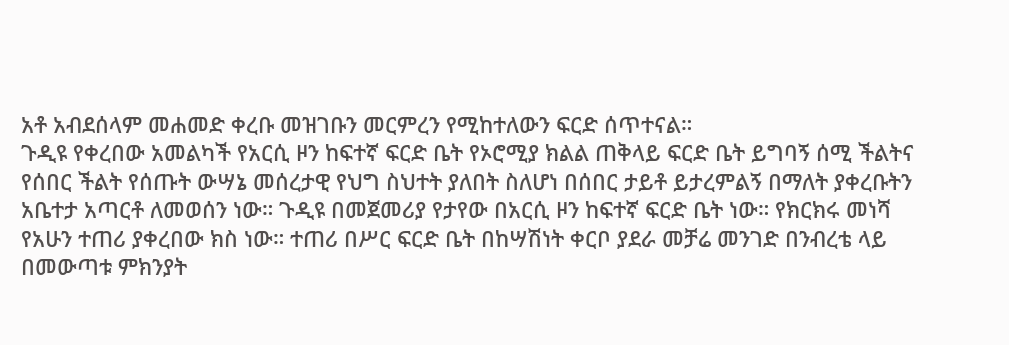አቶ አብደሰላም መሐመድ ቀረቡ መዝገቡን መርምረን የሚከተለውን ፍርድ ሰጥተናል።
ጉዲዩ የቀረበው አመልካች የአርሲ ዞን ከፍተኛ ፍርድ ቤት የኦሮሚያ ክልል ጠቅላይ ፍርድ ቤት ይግባኝ ሰሚ ችልትና የሰበር ችልት የሰጡት ውሣኔ መሰረታዊ የህግ ስህተት ያለበት ስለሆነ በሰበር ታይቶ ይታረምልኝ በማለት ያቀረቡትን አቤተታ አጣርቶ ለመወሰን ነው። ጉዲዩ በመጀመሪያ የታየው በአርሲ ዞን ከፍተኛ ፍርድ ቤት ነው። የክርክሩ መነሻ የአሁን ተጠሪ ያቀረበው ክስ ነው። ተጠሪ በሥር ፍርድ ቤት በከሣሽነት ቀርቦ ያደራ መቻሬ መንገድ በንብረቴ ላይ በመውጣቱ ምክንያት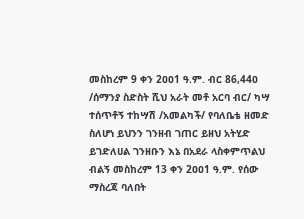መስከረም 9 ቀን 2ዐዐ1 ዓ.ም. ብር 86,44ዐ /ሰማንያ ስድስት ሺህ አራት መቶ አርባ ብር/ ካሣ ተሰጥቶኝ ተከሣሽ /አመልካች/ የባለቤቴ ዘመድ ስለሆነ ይህንን ገንዘብ ገጠር ይዘህ አትሂድ ይገድለሀል ገንዘቡን እኔ በአደራ ላስቀምጥልህ ብልኝ መስከረም 13 ቀን 2ዐዐ1 ዓ.ም. የሰው ማስረጃ ባለበት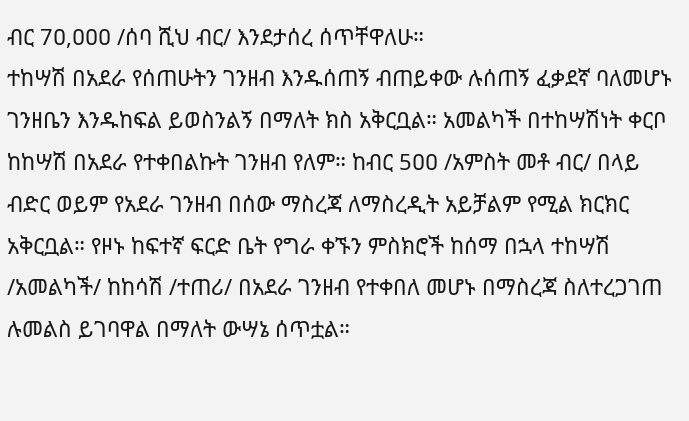ብር 7ዐ,ዐዐዐ /ሰባ ሺህ ብር/ እንደታሰረ ሰጥቸዋለሁ።
ተከሣሽ በአደራ የሰጠሁትን ገንዘብ እንዱሰጠኝ ብጠይቀው ሉሰጠኝ ፈቃደኛ ባለመሆኑ ገንዘቤን እንዱከፍል ይወስንልኝ በማለት ክስ አቅርቧል። አመልካች በተከሣሽነት ቀርቦ ከከሣሽ በአደራ የተቀበልኩት ገንዘብ የለም። ከብር 5ዐዐ /አምስት መቶ ብር/ በላይ ብድር ወይም የአደራ ገንዘብ በሰው ማስረጃ ለማስረዲት አይቻልም የሚል ክርክር አቅርቧል። የዞኑ ከፍተኛ ፍርድ ቤት የግራ ቀኙን ምስክሮች ከሰማ በኋላ ተከሣሽ /አመልካች/ ከከሳሽ /ተጠሪ/ በአደራ ገንዘብ የተቀበለ መሆኑ በማስረጃ ስለተረጋገጠ ሉመልስ ይገባዋል በማለት ውሣኔ ሰጥቷል።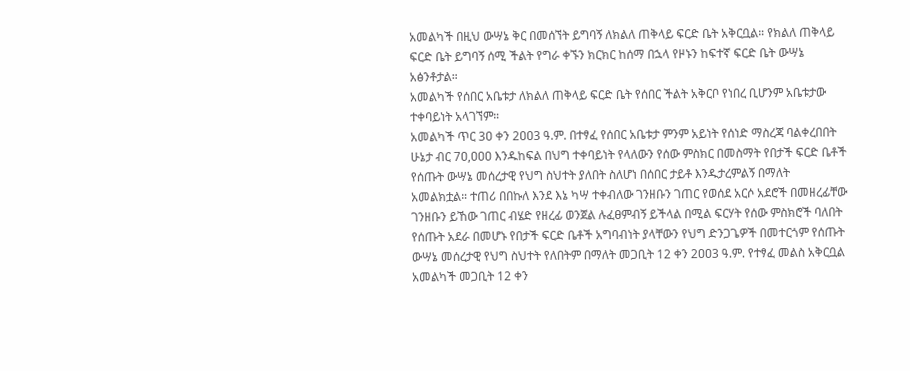አመልካች በዚህ ውሣኔ ቅር በመሰኘት ይግባኝ ለክልለ ጠቅላይ ፍርድ ቤት አቅርቧል። የክልለ ጠቅላይ ፍርድ ቤት ይግባኝ ሰሚ ችልት የግራ ቀኙን ክርክር ከሰማ በኋላ የዞኑን ከፍተኛ ፍርድ ቤት ውሣኔ አፅንቶታል።
አመልካች የሰበር አቤቱታ ለክልለ ጠቅላይ ፍርድ ቤት የሰበር ችልት አቅርቦ የነበረ ቢሆንም አቤቱታው ተቀባይነት አላገኘም።
አመልካች ጥር 3ዐ ቀን 2ዐዐ3 ዓ.ም. በተፃፈ የሰበር አቤቱታ ምንም አይነት የሰነድ ማስረጃ ባልቀረበበት ሁኔታ ብር 7ዐ,ዐዐዐ እንዱከፍል በህግ ተቀባይነት የላለውን የሰው ምስክር በመስማት የበታች ፍርድ ቤቶች የሰጡት ውሣኔ መሰረታዊ የህግ ስህተት ያለበት ስለሆነ በሰበር ታይቶ እንዱታረምልኝ በማለት አመልክቷል። ተጠሪ በበኩለ እንደ እኔ ካሣ ተቀብለው ገንዘቡን ገጠር የወሰደ አርሶ አደሮች በመዘረፊቸው ገንዘቡን ይኸው ገጠር ብሄድ የዘረፊ ወንጀል ሉፈፀምብኝ ይችላል በሚል ፍርሃት የሰው ምስክሮች ባለበት የሰጡት አደራ በመሆኑ የበታች ፍርድ ቤቶች አግባብነት ያላቸውን የህግ ድንጋጌዎች በመተርጎም የሰጡት ውሣኔ መሰረታዊ የህግ ስህተት የለበትም በማለት መጋቢት 12 ቀን 2ዐዐ3 ዓ.ም. የተፃፈ መልስ አቅርቧል አመልካች መጋቢት 12 ቀን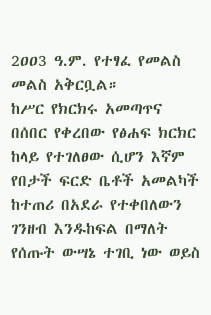2ዐዐ3 ዓ.ም. የተፃፈ የመልስ መልስ አቅርቧል።
ከሥር የክርክሩ አመጣጥና በሰበር የቀረበው የፅሐፍ ክርክር ከላይ የተገለፀው ሲሆን እኛም የበታች ፍርድ ቤቶች አመልካች ከተጠሪ በአደራ የተቀበለውን ገንዘብ እንዱከፍል በማለት የሰጡት ውሣኔ ተገቢ ነው ወይስ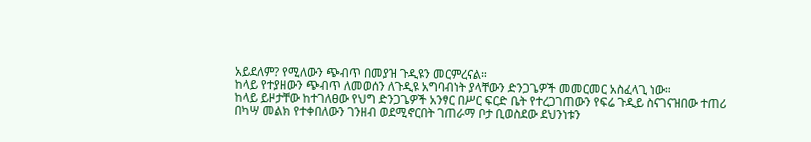አይደለም? የሚለውን ጭብጥ በመያዝ ጉዲዩን መርምረናል።
ከላይ የተያዘውን ጭብጥ ለመወሰን ለጉዲዩ አግባብነት ያላቸውን ድንጋጌዎች መመርመር አስፈላጊ ነው።
ከላይ ይዞታቸው ከተገለፀው የህግ ድንጋጌዎች አንፃር በሥር ፍርድ ቤት የተረጋገጠውን የፍሬ ጉዲይ ስናገናዝበው ተጠሪ በካሣ መልክ የተቀበለውን ገንዘብ ወደሚኖርበት ገጠራማ ቦታ ቢወስደው ደህንነቱን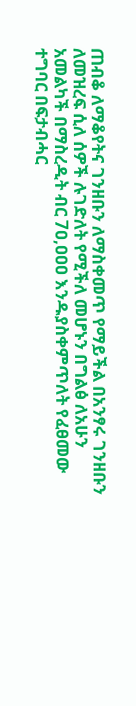ጠብቆ ለማቆየትና ገንዘቡን ለማስቀመጥ የማይችል በአንፃሩ ገንዘቡን ለመዝረፍ ሲለ ሰዎች ሉገድለት የሚችለ መሆኑን በግልፅ ለአሁን አመልካች በማስረዲት ብር 7ዐ,ዐዐዐ እንዱያስቀምጥለት የፈፀመው ተግባር በፍታብሓር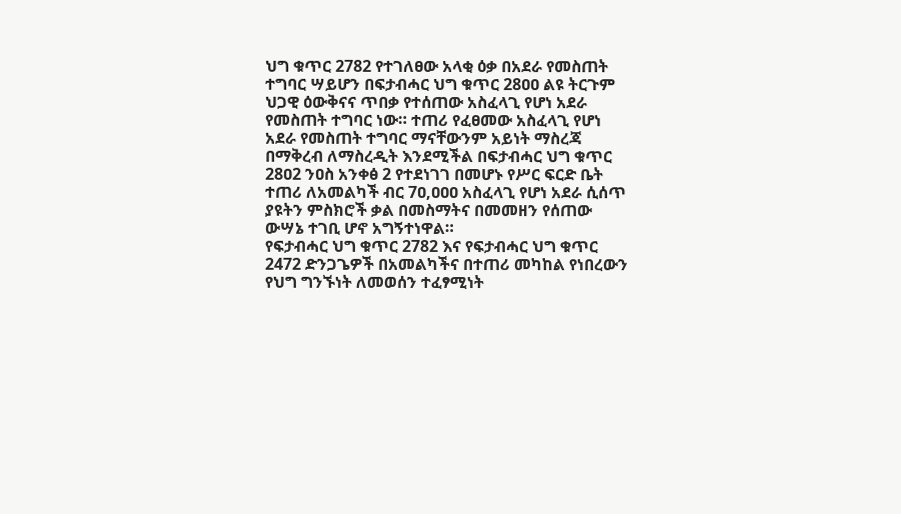ህግ ቁጥር 2782 የተገለፀው አላቂ ዕቃ በአደራ የመስጠት ተግባር ሣይሆን በፍታብሓር ህግ ቁጥር 28ዐዐ ልዩ ትርጉም ህጋዊ ዕውቅናና ጥበቃ የተሰጠው አስፈላጊ የሆነ አደራ የመስጠት ተግባር ነው። ተጠሪ የፈፀመው አስፈላጊ የሆነ አደራ የመስጠት ተግባር ማናቸውንም አይነት ማስረጃ በማቅረብ ለማስረዲት እንደሚችል በፍታብሓር ህግ ቁጥር 28ዐ2 ንዐስ አንቀፅ 2 የተደነገገ በመሆኑ የሥር ፍርድ ቤት ተጠሪ ለአመልካች ብር 7ዐ,ዐዐዐ አስፈላጊ የሆነ አደራ ሲሰጥ ያዩትን ምስክሮች ቃል በመስማትና በመመዘን የሰጠው ውሣኔ ተገቢ ሆኖ አግኝተነዋል።
የፍታብሓር ህግ ቁጥር 2782 እና የፍታብሓር ህግ ቁጥር 2472 ድንጋጌዎች በአመልካችና በተጠሪ መካከል የነበረውን የህግ ግንኙነት ለመወሰን ተፈፃሚነት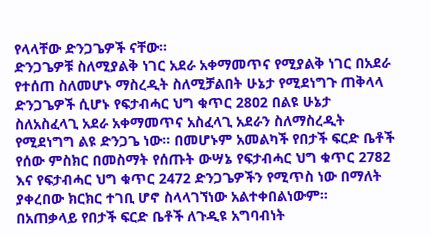የላላቸው ድንጋጌዎች ናቸው።
ድንጋጌዎቹ ስለሚያልቅ ነገር አደራ አቀማመጥና የሚያልቅ ነገር በአደራ የተሰጠ ስለመሆኑ ማስረዲት ስለሚቻልበት ሁኔታ የሚደነግጉ ጠቅላላ ድንጋጌዎች ሲሆኑ የፍታብሓር ህግ ቁጥር 28ዐ2 በልዩ ሁኔታ ስለአስፈላጊ አደራ አቀማመጥና አስፈላጊ አደራን ስለማስረዲት የሚደነግግ ልዩ ድንጋጌ ነው። በመሆኑም አመልካች የበታች ፍርድ ቤቶች የሰው ምስክር በመስማት የሰጡት ውሣኔ የፍታብሓር ህግ ቁጥር 2782 እና የፍታብሓር ህግ ቁጥር 2472 ድንጋጌዎችን የሚጥስ ነው በማለት ያቀረበው ክርክር ተገቢ ሆኖ ስላላገኘነው አልተቀበልነውም።
በአጠቃላይ የበታች ፍርድ ቤቶች ለጉዲዩ አግባብነት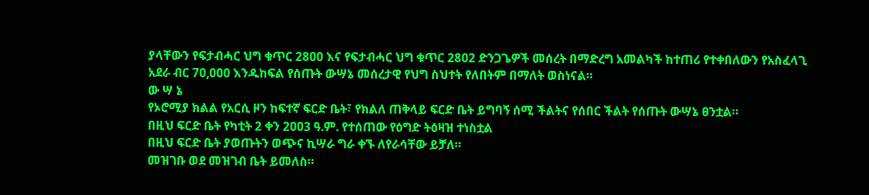ያላቸውን የፍታብሓር ህግ ቁጥር 28ዐዐ እና የፍታብሓር ህግ ቁጥር 28ዐ2 ድንጋጌዎች መሰረት በማድረግ አመልካች ከተጠሪ የተቀበለውን የአስፈላጊ አደራ ብር 7ዐ,ዐዐዐ እንዱከፍል የሰጡት ውሣኔ መሰረታዊ የህግ ስህተት የለበትም በማለት ወስነናል።
ው ሣ ኔ
የኦሮሚያ ክልል የአርሲ ዞን ከፍተኛ ፍርድ ቤት፣ የክልለ ጠቅላይ ፍርድ ቤት ይግባኝ ሰሚ ችልትና የሰበር ችልት የሰጡት ውሣኔ ፀንቷል።
በዚህ ፍርድ ቤት የካቲት 2 ቀን 2ዐዐ3 ዓ.ም. የተሰጠው የዕግድ ትዕዛዝ ተነስቷል
በዚህ ፍርድ ቤት ያወጡትን ወጭና ኪሣራ ግራ ቀኙ ለየራሳቸው ይቻለ።
መዝገቡ ወደ መዝገብ ቤት ይመለስ።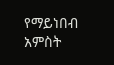የማይነበብ አምስት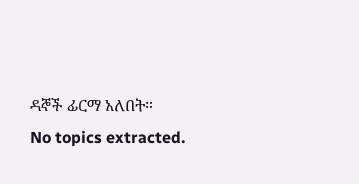ዳኞች ፊርማ አለበት።
No topics extracted.